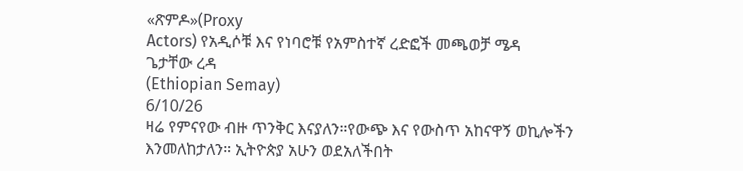«ጽምዶ»(Proxy
Actors) የአዲሶቹ እና የነባሮቹ የአምስተኛ ረድፎች መጫወቻ ሜዳ
ጌታቸው ረዳ
(Ethiopian Semay)
6/10/26
ዛሬ የምናየው ብዙ ጥንቅር እናያለን።የውጭ እና የውስጥ አከናዋኝ ወኪሎችን እንመለከታለን። ኢትዮጵያ አሁን ወደአለችበት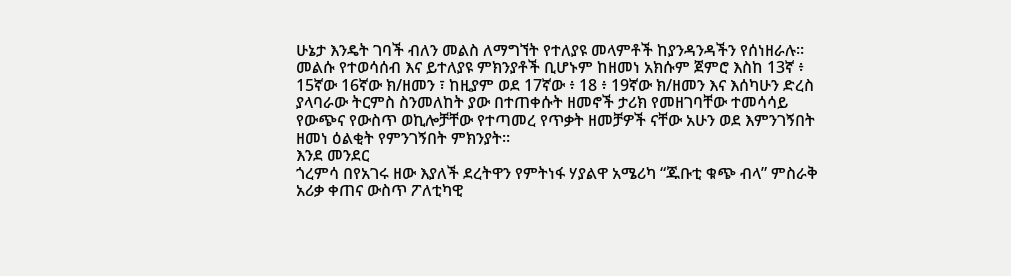ሁኔታ እንዴት ገባች ብለን መልስ ለማግኘት የተለያዩ መላምቶች ከያንዳንዳችን የሰነዘራሉ። መልሱ የተወሳሰብ እና ይተለያዩ ምክንያቶች ቢሆኑም ከዘመነ አክሱም ጀምሮ እስከ 13ኛ ፥ 15ኛው 16ኛው ክ/ዘመን ፣ ከዚያም ወደ 17ኛው ፥ 18 ፥ 19ኛው ክ/ዘመን እና እሰካሁን ድረስ ያላባራው ትርምስ ስንመለከት ያው በተጠቀሱት ዘመኖች ታሪክ የመዘገባቸው ተመሳሳይ የውጭና የውስጥ ወኪሎቻቸው የተጣመረ የጥቃት ዘመቻዎች ናቸው አሁን ወደ እምንገኝበት ዘመነ ዕልቂት የምንገኝበት ምክንያት።
እንደ መንደር
ጎረምሳ በየአገሩ ዘው እያለች ደረትዋን የምትነፋ ሃያልዋ አሜሪካ “ጁቡቲ ቁጭ ብላ” ምስራቅ አሪቃ ቀጠና ውስጥ ፖለቲካዊ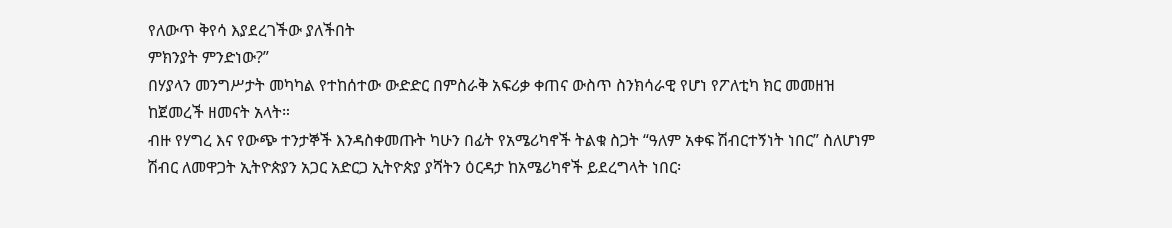የለውጥ ቅየሳ እያደረገችው ያለችበት
ምክንያት ምንድነው?”
በሃያላን መንግሥታት መካካል የተከሰተው ውድድር በምስራቅ አፍሪቃ ቀጠና ውስጥ ስንክሳራዊ የሆነ የፖለቲካ ክር መመዘዝ ከጀመረች ዘመናት አላት።
ብዙ የሃግረ እና የውጭ ተንታኞች እንዳስቀመጡት ካሁን በፊት የአሜሪካኖች ትልቁ ስጋት “ዓለም አቀፍ ሽብርተኝነት ነበር” ስለሆነም ሽብር ለመዋጋት ኢትዮጵያን አጋር አድርጋ ኢትዮጵያ ያሻትን ዕርዳታ ከአሜሪካኖች ይደረግላት ነበር፡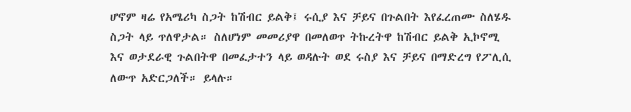ሆኖም ዛሬ የአሜሪካ ስጋት ከሽብር ይልቅ፤ ሩሲያ እና ቻይና በጉልበት እየፈረጠሙ ስለሄዱ ስጋት ላይ ጥለዋታል። ስለሆነም መመሪያዋ በመለወጥ ትኩረትዋ ከሽብር ይልቅ ኢኮኖሚ እና ወታደራዊ ጉልበትዋ በመፈታተን ላይ ወዳሉት ወደ ሩስያ እና ቻይና በማድረግ የፖሊሲ ለውጥ አድርጋለች። ይላሉ።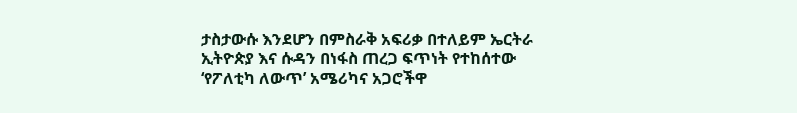ታስታውሱ እንደሆን በምስራቅ አፍሪቃ በተለይም ኤርትራ ኢትዮጵያ እና ሱዳን በነፋስ ጠረጋ ፍጥነት የተከሰተው ‘የፖለቲካ ለውጥ’ አሜሪካና አጋሮችዋ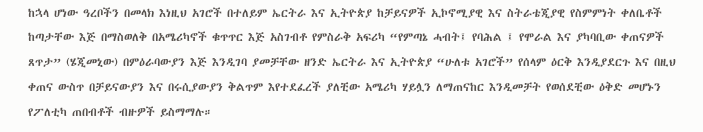ከኋላ ሆነው ዓረቦችን በመላክ እነዚህ አገሮች በተለይም ኤርትራ እና ኢትዮጵያ ከቻይናዎች ኢኮኖሚያዊ እና ስትራቴጂያዊ የስምምነት ቀለቤቶች ከጣታቸው እጅ በማስወለቅ በአሜሪካኖች ቁጥጥር እጅ አስገብቶ የምስራቅ አፍሪካ “የምጣኔ ሓብት፤ የባሕል ፤ የሞራል እና ያካባቢው ቀጠናዎች ጸጥታ” (ሄጂመኒው) በምዕራባውያን እጅ እንዲገባ ያመቻቸው ዘንድ ኤርትራ እና ኢትዮጵያ “ሁለቱ አገሮች” የሰላም ዕርቅ እንዲያደርጉ እና በዚህ ቀጠና ውስጥ በቻይናውያን እና በሩሲያውያን ቅልጥም እየተደፈረች ያለቺው አሜሪካ ሃይሏን ለማጠናከር እንዲመቻት የወሰደቺው ዕቅድ መሆኑን የፖለቲካ ጠበብቶች ብዙዎች ይስማማሉ።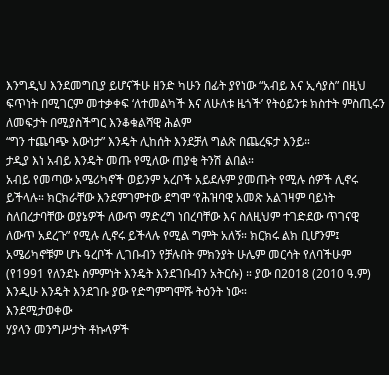እንግዲህ እንደመግቢያ ይሆናችሁ ዘንድ ካሁን በፊት ያየነው “አብይ እና ኢሳያስ” በዚህ
ፍጥነት በሚገርም መተቃቀፍ ‘ለተመልካች እና ለሁለቱ ዜጎች’ የትዕይንቱ ክስተት ምስጢሩን ለመፍታት በሚያስችግር እንቆቁልሻዊ ሕልም
“ግን ተጨባጭ እውነታ” እንዴት ሊከሰት እንደቻለ ግልጽ በጨረፍታ እንይ።
ታዲያ እነ አብይ እንዴት መጡ የሚለው ጠያቂ ትንሽ ልበል።
አብይ የመጣው አሜሪካኖች ወይንም አረቦች አይደሉም ያመጡት የሚሉ ሰዎች ሊኖሩ ይችላሉ። ክርክራቸው እንደምገምተው ደግሞ ‘የሕዝባዊ አመጽ አልገዛም ባይነት ስለበረታባቸው ወያኔዎች ለውጥ ማድረግ ነበረባቸው እና ስለዚህም ተገድደው ጥገናዊ ለውጥ አደረጉ” የሚሉ ሊኖሩ ይችላሉ የሚል ግምት አለኝ። ክርክሩ ልክ ቢሆንም፤ አሜሪካኖቹም ሆኑ ዓረቦች ሊገቡብን የቻሉበት ምክንያት ሁሌም መርሳት የለባችሁም (የ1991 የለንደኑ ስምምነት እንዴት እንደገቡብን አትርሱ) ። ያው በ2018 (2010 ዓ.ም) እንዲሁ እንዴት እንደገቡ ያው የድግምግሞሹ ትዕንት ነው።
እንደሚታወቀው
ሃያላን መንግሥታት ቶኩላዎች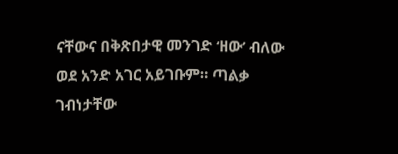ናቸውና በቅጽበታዊ መንገድ ‘ዘው’ ብለው
ወደ አንድ አገር አይገቡም። ጣልቃ
ገብነታቸው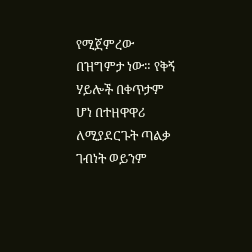የሚጀምረው በዝግምታ ነው። የቅኝ ሃይሎች በቀጥታም ሆነ በተዘዋዋሪ ለሚያደርጉት ጣልቃ ገብነት ወይንም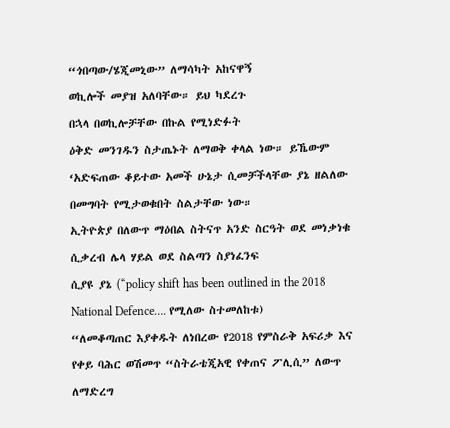“ጎበጣው/ሄጂመኒው” ለማሳካት አከናዋኝ
ወኪሎች መያዝ አለባቸው። ይህ ካደረጉ
በኋላ በወኪሎቻቸው በኩል የሚነድፉት
ዕቅድ መንገዱን ስታጤኑት ለማወቅ ቀላል ነው። ይኼውም ‘አድፍጠው ቆይተው አመች ሁኔታ ሲመቻችላቸው ያኔ ዘልለው
በመግባት የሚታወቁበት ስልታቸው ነው።
ኢትዮጵያ በለውጥ ማዕበል ስትናጥ አንድ ስርዓት ወደ መነቃነቁ ሲቃረብ ሌላ ሃይል ወደ ስልጣን ስያነፈንፍ
ሲያዩ ያኔ (“policy shift has been outlined in the 2018 National Defence…. የሚለው ስተመለከቱ)
“ለመቆጣጠር እያቀዱት ለነበረው የ2018 የምስራቅ አፍሪቃ እና የቀይ ባሕር ወሽመጥ “ስትራቴጂአዊ የቀጠና ፖሊሲ” ለውጥ ለማድረግ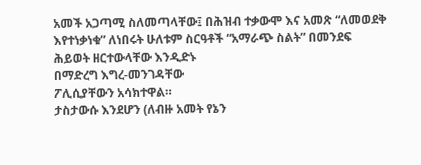አመች አጋጣሚ ስለመጣላቸው፤ በሕዝብ ተቃውሞ እና አመጽ “ለመወደቅ እየተነቃነቁ” ለነበሩት ሁለቱም ስርዓቶች “አማራጭ ስልት” በመንደፍ
ሕይወት ዘርተውላቸው እንዲድኑ
በማድረግ እግረ-መንገዳቸው
ፖሊሲያቸውን አሳክተዋል።
ታስታውሱ እንደሆን (ለብዙ አመት የኔን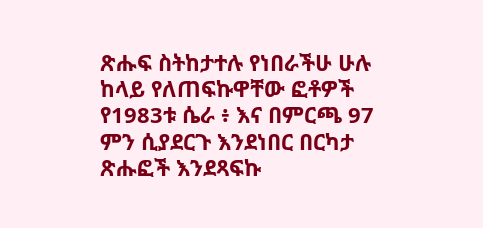ጽሑፍ ስትከታተሉ የነበራችሁ ሁሉ ከላይ የለጠፍኩዋቸው ፎቶዎች የ1983ቱ ሴራ ፥ እና በምርጫ 97 ምን ሲያደርጉ እንደነበር በርካታ ጽሑፎች እንደጻፍኩ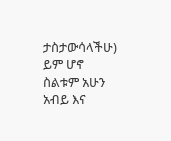ታስታውሳላችሁ)
ይም ሆኖ ስልቱም አሁን አብይ እና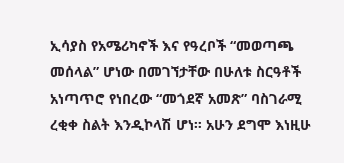ኢሳያስ የአሜሪካኖች እና የዓረቦች “መወጣጫ መሰላል” ሆነው በመገኘታቸው በሁለቱ ስርዓቶች አነጣጥሮ የነበረው “መጎደኛ አመጽ” ባስገራሚ ረቂቀ ስልት እንዲኮላሽ ሆነ። አሁን ደግሞ እነዚሁ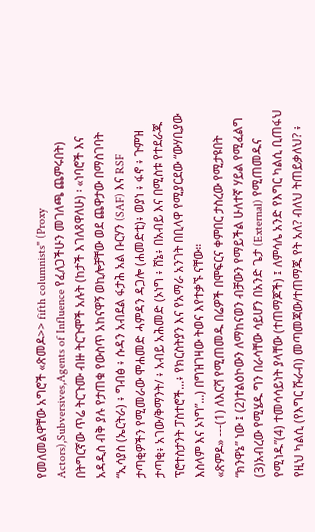የመለመልዋቸው አግሮች «ጽመዶ>> fifth columnists" (Proxy Actors),Subversives,Agents of Influence የፈለጋችሁን መገለጫ ጨምሩበት) በትግርኛው ጥሬ ትርጉሙ ብዙ ትርጉሞች አሉት (ከታች እገለጸዋለሁ) ፡ «ነባሮች እና አዳዲስ ብቅ ያሉ የታጠቁ የውስጥ አከናዋኝ ወኪሎቻቸው ወደ ጨዋታው በማስገባት “ኢሳያስ (ኤርትራ) ፥ ግብፅ ፥ ሱዳን አብደል ፋታሕ አል ቡርሃን (SAF) እና RSF ታጣቂዎችን የሚመራው ሞሐመድ ሓምዳን ዳጋሎ (ሐመድቲ)፥ ወያነ ፥ ፋኖ ፥ ጉምዝ ታጣቂ፥ አገው/ቅማንት/ ፥ አብይ አሕመድ (ኦነግ ፥ ሸኔ፥ በአብይ እና በሚስቱ የተደራጁ ፕሮተስታንት ፓስተሮች...፥ የክርስትያን እና የአማራ አንገት በቢላዋ የሚያርደው “ውሃቢያው እስላም እና ኦነግ”...) በግዝገዛው ትወና እየተቃኙ ናቸው።
«ጽምዶ» ---(1) ለእርሻ የሚጠመዱ በሬዎች በሞፍርና ቀምበር ታስረው የሚታዩበት “ክንዋኔ” ነው ፤ (2)ተልዕኮውን ለማከናወን ብቻውን የማይችል ሁለተኛ ሃይል የሚፈልግ (3)አብረው የሚሄዱ ግን በራሳቸው ሳይሆን በአንድ ጌታ (External) የሚጠመዱና የሚነዱ”(4) ተመሳሳይነት ያላቸው (ተጠማጆች) ፤ ለምሳሌ አንድ የእግር ካልሲ ቢጠፋህ የዚህ ካልሲ (የእግር ሹራብ) መጣመጃው/ተጠማጁ የት አለ? ብለህ ትጠይቃለህ? ፥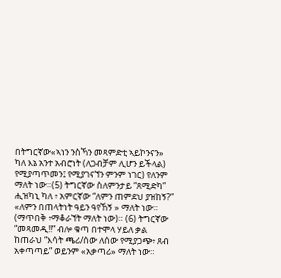በትግርኛው«ኣነን ንስኻን መጻምድቲ ኣይኮንናን» ካለ እኔ አንተ አብሮነት (ለጋብቻም ሊሆን ይችላል) የሚያጣጥመን፤ የሚያገናኘን ምንም ነገር) የለንም ማለት ነው።(5) ትግርኛው ስለምንታይ “ጸሚድካ” ሒዝካኒ ካለ ፥ አምርኛው “ለምን ጠምደህ ያዝከኝ?” «ለምን በጠላትነት ዓይን ዓየኸኝ » ማለት ነው። (ማጥበቅ ፥ማቆራኘት ማለት ነው)። (6) ትግርኛው “መጻመዲ!!” ብሎ ቁጣ በተሞላ ሃይለ ቃል ከጠራህ “እሳት ጫሪ/ሰው ለሰው የሚያጋጭ፥ ጸብ አቀጣጣይ” ወይንም «አቃጣሪ» ማለት ነው።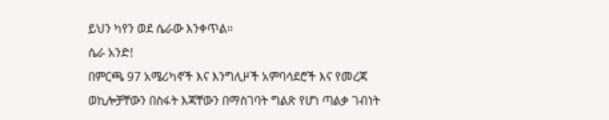ይህን ካየን ወደ ሴራው እንቀጥል።
ሴራ አንድ!
በምርጫ 97 አሜሪካኖች እና እንግሊዞች አምባሳደሮች እና የመረጃ ወኪሎቻቸውን በስፋት እጃቸውን በማስገባት ግልጽ የሆነ ጣልቃ ገብነት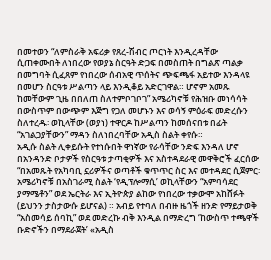በመተወን “ለምስራቅ አፍሪቃ የጸረ-ሽብር ጦርነት እንዲረዳቸው ሲጠቀሙበት ለነበረው የወያኔ ስርዓት ድጋፍ በመስጠት በግልጽ ጣልቃ በመግባት ሲፈጸም የነበረው ሰብአዊ ጥሰትና ጭፍጫፋ አይተው እንዳላዩ በመሆን ስርዓቱ ሥልጣን ላይ እንዲቆይ አድርገዋል። ሆኖም አመጹ ከመቸውም ጊዜ በበለጠ ስለተምቦገቦገ” አሜሪካኖቹ የሕዝቡ መነሳሳት በውስጥም በውጭም እጅግ የጋለ መሆኑን እና ወሳኝ ምዕራፍ መድረሱን ስለተረዱ፡ ወኪላቸው (ወያነ) ተዋርዶ ከሥልጣን ከመሰናበቱ በፊት “አገልጋያቸውን” ማዳን ስለነበረባቸው አዲስ ስልት ቀየሱ።
አዲሱ ስልት ሊቀይሱት የተነሱበት ዋነኛው የራሳቸው ንድፍ እንዳለ ሆኖ በአንዳንድ ቦታዎች የስርዓቱ ታጣቂዎች እና አስተዳደራዊ መዋቅሮች ፈርሰው “በአመጹት የአካባቢ ኗሪዎችና ወጣቶች ቁጥጥር ስር እና መተዳደር ሲጀምር፡ አሜሪካኖቹ በአስገራሚ ስልት ‘የዲፕሎማሲ’ ወኪላቸውን “አምባሳደር ያማሜቶን” ወደ ኤርትራ እና ኢትዮጵያ ልከው የነበረው ተቃውሞ አከሸፉት (ይህንን ታስታውሱ ይሆናል) ። አብይ የተባለ በብዙ ዜጎች ዘንድ የማይታወቅ “አስመሳይ ሰባኪ” ወደ መድረኩ ብቅ እንዲል በማድረግ ‘ከውስጥ ተጫዋች ቡድኖችን በማደራጀት’ «አዲስ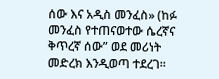ሰው እና አዲስ መንፈስ» (ከፉ መንፈስ የተጠናወተው ሴረኛና ቅጥረኛ ሰው” ወደ መሪነት መድረክ እንዲወጣ ተደረገ።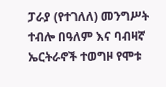ፓራያ (የተገለለ) መንግሥት ተብሎ በዓለም እና ባብዛኛ ኤርትራኖች ተወግዞ የሞቱ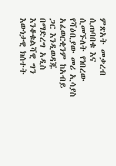ምጽአት መቃረብ ሲጠባበቁ እና ሲመኙለት የነበረው የሻዕቢያው መሪ ኢሳያስ አፈወርቂንም ከአብይ ጋር እንዲወዳጁ በማድረግ አዲስ እንቆቁልሻዊ ግን እውነታዊ ክሰተት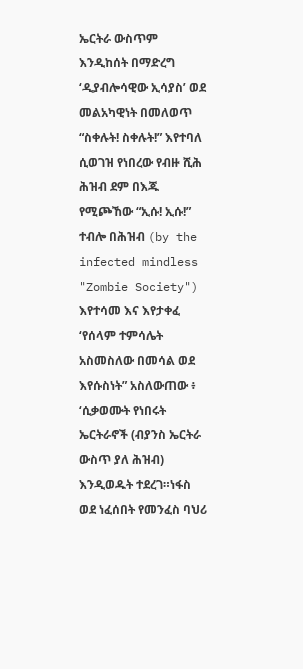ኤርትራ ውስጥም እንዲከሰት በማድረግ ‘ዲያብሎሳዊው ኢሳያስ’ ወደ መልአካዊነት በመለወጥ “ስቀሉት! ስቀሉት!” እየተባለ ሲወገዝ የነበረው የብዙ ሺሕ ሕዝብ ደም በእጁ የሚጮኸው “ኢሱ! ኢሱ!” ተብሎ በሕዝብ (by the infected mindless "Zombie Society") እየተሳመ እና እየታቀፈ ‘የሰላም ተምሳሌት አስመስለው በመሳል ወደ እየሱስነት” አስለውጠው ፥ ‘ሲቃወሙት የነበሩት ኤርትራኖች (ብያንስ ኤርትራ ውስጥ ያለ ሕዝብ) እንዲወዱት ተደረገ።ነፋስ ወደ ነፈሰበት የመንፈስ ባህሪ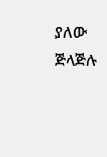ያለው ጅላጅሉ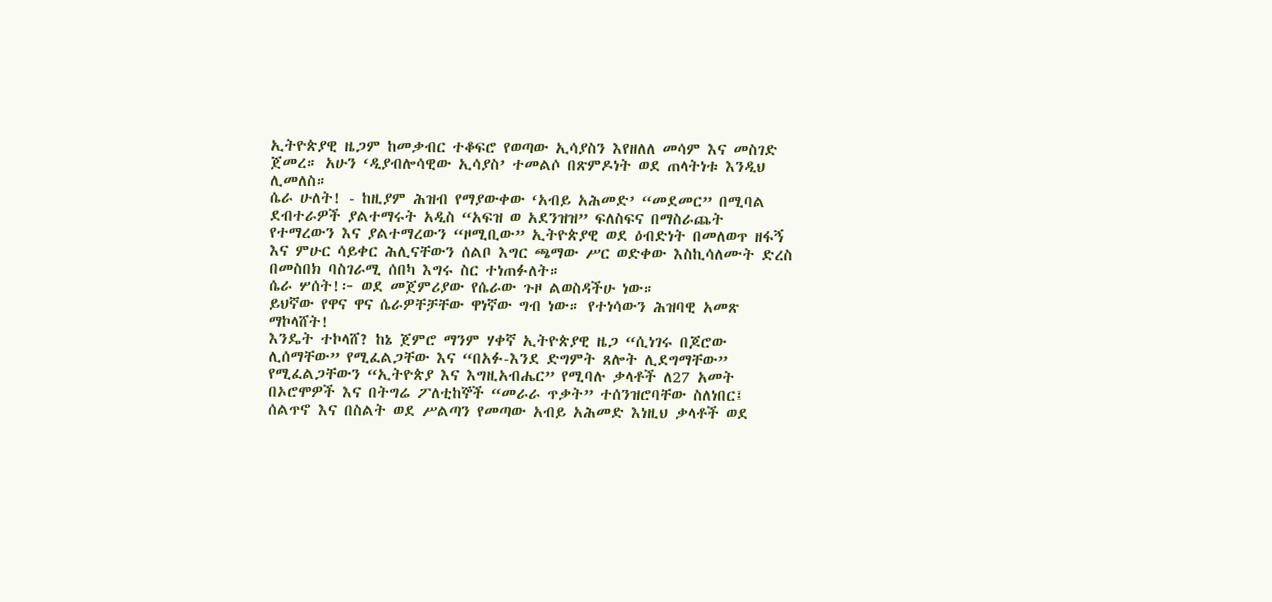ኢትዮጵያዊ ዜጋም ከመቃብር ተቆፍሮ የወጣው ኢሳያስን እየዘለለ መሳም እና መስገድ ጀመረ። አሁን ‘ዲያብሎሳዊው ኢሳያስ’ ተመልሶ በጽምዶነት ወደ ጠላትነቱ እንዲህ ሊመለስ።
ሴራ ሁለት! - ከዚያም ሕዝብ የማያውቀው ‘አብይ አሕመድ’ “መደመር” በሚባል ደብተራዎች ያልተማሩት አዲስ “አፍዝ ወ አደንዝዝ” ፍለስፍና በማስራጨት የተማረውን እና ያልተማረውን “ዞሚቢው” ኢትዮጵያዊ ወደ ዕብድነት በመለወጥ ዘፋኝ እና ምሁር ሳይቀር ሕሊናቸውን ሰልቦ እግር ጫማው ሥር ወድቀው እስኪሳለሙት ድረስ በመስበክ ባስገራሚ ሰበካ እግሩ ስር ተነጠፉለት።
ሴራ ሦሰት!፦ ወደ መጀምሪያው የሴራው ጉዞ ልወስዳችሁ ነው።
ይህኛው የዋና ዋና ሴራዎቸቻቸው ዋነኛው ግብ ነው። የተነሳውን ሕዝባዊ አመጽ ማኮላሸት!
እንዴት ተኮላሸ? ከኔ ጀምሮ ማንም ሃቀኛ ኢትዮጵያዊ ዜጋ “ሲነገሩ በጆሮው ሊሰማቸው” የሚፈልጋቸው እና “በአፉ-እንደ ድግምት ጸሎት ሊደግማቸው” የሚፈልጋቸውን “ኢትዮጵያ እና እግዚአብሔር” የሚባሉ ቃላቶች ለ27 አመት በኦሮሞዎች እና በትግሬ ፖለቲከኞች “መራራ ጥቃት” ተሰንዝሮባቸው ስለነበር፤ ሰልጥኖ እና በስልት ወደ ሥልጣን የመጣው አብይ አሕመድ እነዚህ ቃላቶች ወደ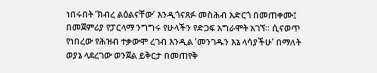ነበሩበት ‘ክብረ ልዕልናቸው’ እንዲጎናጸፉ መስሕብ አድርጎ በመጠቀሙ፤ በመጀምሪያ የፓርላማ ንግግሩ የሁላችን የድጋፍ አግራሞት አገኘ። ሲናወጥ የነበረው የሕዝብ ተቃውሞ ረገብ እንዲል ’መንገዱን እኔ ላሳያችሁ’ በማለት ወያኔ ላደረገው ወንጀል ይቅርታ በመጠየቅ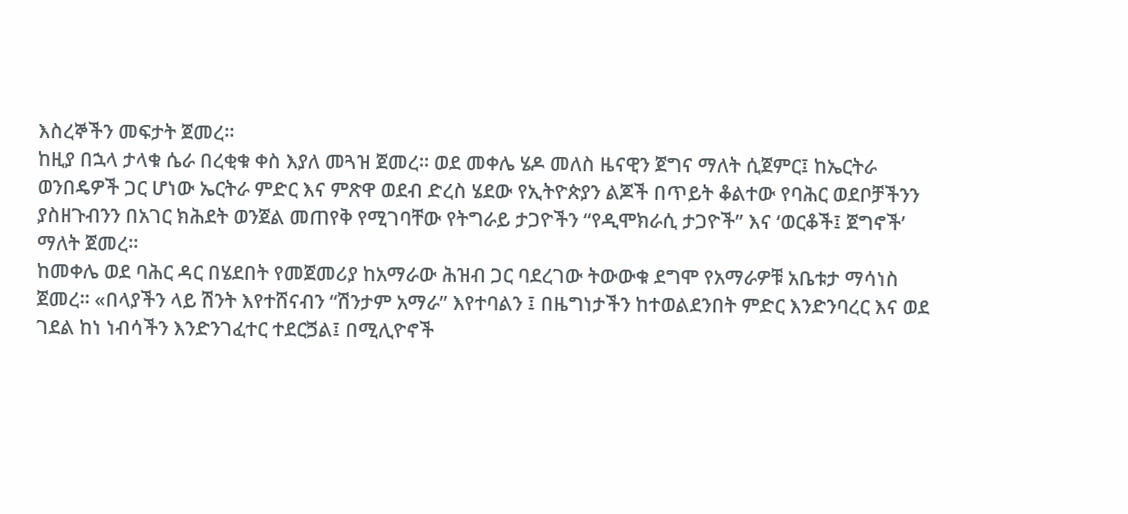እስረኞችን መፍታት ጀመረ።
ከዚያ በኋላ ታላቁ ሴራ በረቂቁ ቀስ እያለ መጓዝ ጀመረ። ወደ መቀሌ ሄዶ መለስ ዜናዊን ጀግና ማለት ሲጀምር፤ ከኤርትራ ወንበዴዎች ጋር ሆነው ኤርትራ ምድር እና ምጽዋ ወደብ ድረስ ሄደው የኢትዮጵያን ልጆች በጥይት ቆልተው የባሕር ወደቦቻችንን ያስዘጉብንን በአገር ክሕደት ወንጀል መጠየቅ የሚገባቸው የትግራይ ታጋዮችን “የዲሞክራሲ ታጋዮች” እና ‘ወርቆች፤ ጀግኖች’ ማለት ጀመረ።
ከመቀሌ ወደ ባሕር ዳር በሄደበት የመጀመሪያ ከአማራው ሕዝብ ጋር ባደረገው ትውውቁ ደግሞ የአማራዎቹ አቤቱታ ማሳነስ ጀመረ። «በላያችን ላይ ሽንት እየተሸናብን “ሽንታም አማራ” እየተባልን ፤ በዜግነታችን ከተወልደንበት ምድር እንድንባረር እና ወደ ገደል ከነ ነብሳችን እንድንገፈተር ተደርጛል፤ በሚሊዮኖች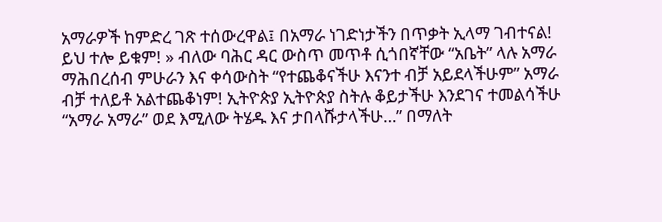አማራዎች ከምድረ ገጽ ተሰውረዋል፤ በአማራ ነገድነታችን በጥቃት ኢላማ ገብተናል! ይህ ተሎ ይቁም! » ብለው ባሕር ዳር ውስጥ መጥቶ ሲጎበኛቸው “አቤት” ላሉ አማራ ማሕበረሰብ ምሁራን እና ቀሳውስት “የተጨቆናችሁ እናንተ ብቻ አይደላችሁም” አማራ ብቻ ተለይቶ አልተጨቆነም! ኢትዮጵያ ኢትዮጵያ ስትሉ ቆይታችሁ እንደገና ተመልሳችሁ “አማራ አማራ” ወደ እሚለው ትሄዱ እና ታበላሹታላችሁ…” በማለት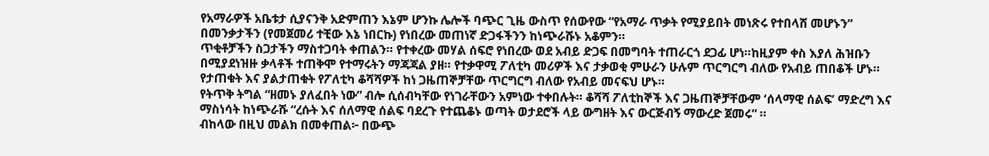የአማራዎች አቤቱታ ሲያናንቅ አድምጠን እኔም ሆንኩ ሌሎች ባጭር ጊዜ ውስጥ የሰውየው “የአማራ ጥቃት የሚያይበት መነጽሩ የተበላሸ መሆኑን” በመንቃታችን (የመጀመሪ ተቺው እኔ ነበርኩ) የነበረው መጠነኛ ድጋፋችንን ከነጭራሹኑ አቆምን።
ጥቂቶቻችን ስጋታችን ማስተጋባት ቀጠልን። የተቀረው መሃል ሰፍሮ የነበረው ወደ አብይ ድጋፍ በመግባት ተጠራርጎ ደጋፊ ሆነ።ከዚያም ቀስ እያለ ሕዝቡን በሚያደነዝዙ ቃላቶች ተጠቅሞ የተማሩትን ማጃጃል ያዘ። የተቃዋሚ ፖለቲካ መሪዎች እና ታቃወቂ ምሁራን ሁሉም ጥርግርግ ብለው የአብይ ጠበቆች ሆኑ። የታጠቁት እና ያልታጠቁት የፖለቲካ ቆሻሻዎች ከነ ጋዜጠኞቻቸው ጥርግርግ ብለው የአብይ መናፍህ ሆኑ።
የትጥቅ ትግል “ዘመኑ ያለፈበት ነው” ብሎ ሲሰብካቸው የነገራቸውን አምነው ተቀበሉት። ቆሻሻ ፖለቲከኞች እና ጋዜጠኞቻቸውም ‘ሰላማዊ ሰልፍ’ ማድረግ እና ማስነሳት ከነጭራሹ “ረሱት እና ሰለማዊ ሰልፍ ባደረጉ የተጨቆኑ ወጣት ወታደሮች ላይ ውግዘት እና ውርጅብኝ ማውረድ ጀመሩ” ።
ብከላው በዚህ መልክ በመቀጠል፦ በውጭ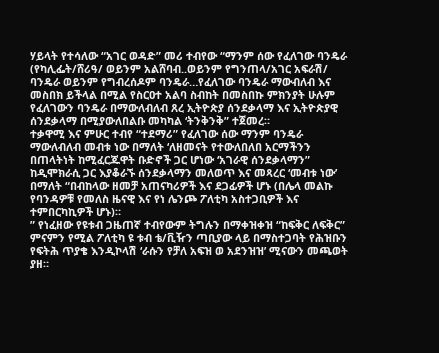ሃይላት የተሳለው “አገር ወዳድ” መሪ ተብየው “ማንም ሰው የፈለገው ባንዴራ (የካሊፌት/ሸሪዓ/ ወይንም አልሸባብ..ወይንም የግንጠላ/አገር አፍራሽ/ ባንዴራ ወይንም የግብረሰዶም ባንዴራ…የፈለገው ባንዴራ ማውብለብ እና መስበክ ይችላል በሚል የስርዐተ አልባ ስብከት በመስበኩ ምክንያት ሁሉም የፈለገውን ባንዴራ በማውለብለብ ጸረ ኢትዮጵያ ሰንደቃላማ እና ኢትዮጵያዊ ሰንደቃላማ በሚያውለበልቡ መካካል ‘ትንቅንቅ” ተጀመረ።
ተቃዋሚ እና ምሁር ተብየ “ተደማሪ” የፈለገው ሰው ማንም ባንዴራ ማውለብለብ መብቱ ነው በማለት ‘ለዘመናት የተውለበለበ አርማችንን በጠላትነት ከሚፈርጁዋት ቡድኖች ጋር ሆነው ‘አገራዊ ሰንደቃላማን” ከዲሞክራሲ ጋር እያቆራኙ ሰንደቃላማን መለወጥ እና መጻረር ‘መብቱ ነው’ በማለት “በብከላው ዘመቻ አጠናካሪዎች እና ደጋፊዎች ሆኑ (በሌላ መልኩ የባንዳዎቹ የመለስ ዜናዊ እና የነ ሌንጮ ፖለቲካ አስተጋቢዎች እና ተምበርካኪዎች ሆኑ)።
” የነፈዘው የዩቱብ ጋዜጠኛ ተብየውም ትግሉን በማቀዝቀዝ “ከፍቅር ለፍቅር” ምናምን የሚል ፖለቲካ ዩ ቱብ ቴ/ቪዥን ጣቢያው ላይ በማስተጋባት የሕዝቡን የፍትሕ ጥያቄ እንዲኮላሽ ‘ራሱን የቻለ አፍዝ ወ አደንዝዝ’ ሚናውን መጫወት ያዘ።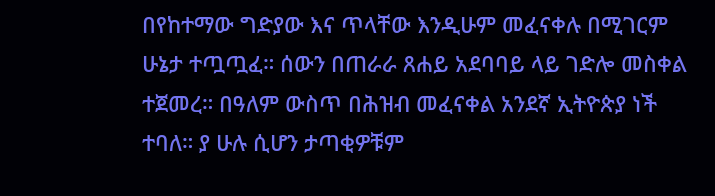በየከተማው ግድያው እና ጥላቸው እንዲሁም መፈናቀሉ በሚገርም
ሁኔታ ተጧጧፈ። ሰውን በጠራራ ጸሐይ አደባባይ ላይ ገድሎ መስቀል ተጀመረ። በዓለም ውስጥ በሕዝብ መፈናቀል አንደኛ ኢትዮጵያ ነች
ተባለ። ያ ሁሉ ሲሆን ታጣቂዎቹም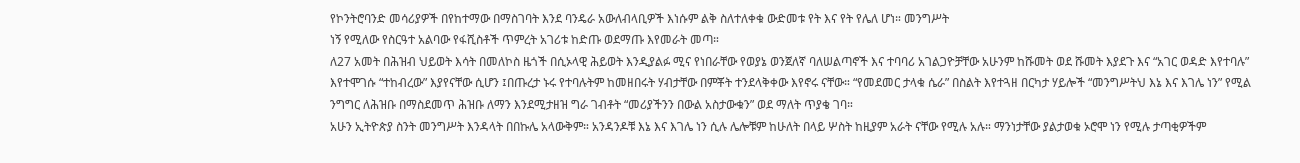የኮንትሮባንድ መሳሪያዎች በየከተማው በማስገባት እንደ ባንዴራ አውለብላቢዎች እነሱም ልቅ ስለተለቀቁ ውድመቱ የት እና የት የሌለ ሆነ። መንግሥት
ነኝ የሚለው የስርዓተ አልባው የፋሺስቶች ጥምረት አገሪቱ ከድጡ ወደማጡ እየመራት መጣ።
ለ27 አመት በሕዝብ ህይወት እሳት በመለኮስ ዜጎች በሲኦላዊ ሕይወት እንዲያልፉ ሚና የነበራቸው የወያኔ ወንጀለኛ ባለሠልጣኖች እና ተባባሪ አገልጋዮቻቸው አሁንም ከሹመት ወደ ሹመት እያደጉ እና “አገር ወዳድ እየተባሉ” እየተሞገሱ “ተከብረው” እያየናቸው ሲሆን ፤በጡረታ ኑሩ የተባሉትም ከመዘበሩት ሃብታቸው በምቾት ተንደላቅቀው እየኖሩ ናቸው። “የመደመር ታላቁ ሴራ” በስልት እየተጓዘ በርካታ ሃይሎች “መንግሥትህ እኔ እና እገሌ ነን” የሚል ንግግር ለሕዝቡ በማስደመጥ ሕዝቡ ለማን እንደሚታዘዝ ግራ ገብቶት “መሪያችንን በውል አስታውቁን” ወደ ማለት ጥያቄ ገባ።
አሁን ኢትዮጵያ ስንት መንግሥት እንዳላት በበኩሌ አላውቅም። አንዳንዶቹ እኔ እና እገሌ ነን ሲሉ ሌሎቹም ከሁለት በላይ ሦስት ከዚያም አራት ናቸው የሚሉ አሉ። ማንነታቸው ያልታወቁ ኦሮሞ ነን የሚሉ ታጣቂዎችም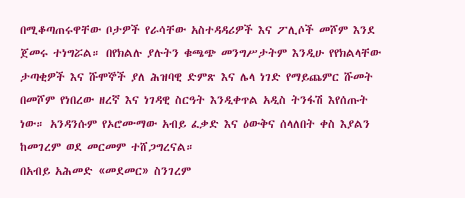በሚቆጣጠሩዋቸው ቦታዎች የራሳቸው አስተዳዳሪዎች እና ፖሊሶች መሾም እንደ ጀመሩ ተነግሯል። በየክልሉ ያሉትን ቁጫጭ መንግሥታትም እንዲሁ የየክልላቸው ታጣቂዎች እና ሹሞኞች ያለ ሕዝባዊ ድምጽ እና ሌላ ነገድ የማይጨምር ሹመት በመሾም የነበረው ዘረኛ እና ነገዳዊ ስርዓት እንዲቀጥል አዲስ ትንፋሽ እየሰጡት ነው። አንዳንሱም የኦሮሙማው አብይ ፈቃድ እና ዕውቅና ሰላለበት ቀስ እያልን ከመገረም ወደ መርመም ተሸጋግረናል።
በአብይ አሕመድ «መደመር» ስንገረም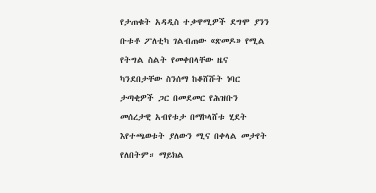የታጠቁት አዳዲስ ተቃዋሚዎች ደግሞ ያንን ቡቱቶ ፖለቲካ ገልብጠው «ጽመዶ» የሚል የትግል ስልት የመቀበላቸው ዜና ካንደበታቸው ስንሰማ ከቆሸሹት ነባር ታጣቂዎች ጋር በመደመር የሕዝቡን መሰረታዊ አብየቱታ በማኮላሸቱ ሂደት እየተጫወቱት ያለውን ሚና በቀላል መታየት የለበትም። ማይክል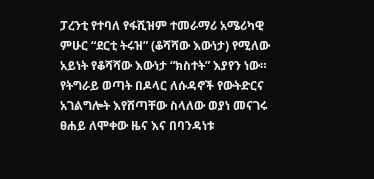ፓረንቲ የተባለ የፋሺዝም ተመራማሪ አሜሪካዊ ምሁር “ደርቲ ትሩዝ” (ቆሻሻው እውነታ) የሚለው አይነት የቆሻሻው እውነታ “ክስተት” እያየን ነው። የትግራይ ወጣት በዶላር ለሱዳኖች የውትድርና አገልግሎት እየሸጣቸው ስላለው ወያነ መናገሩ ፀሐይ ለሞቀው ዜና እና በባንዳነቱ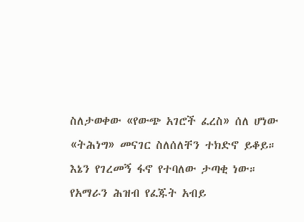ስለታወቀው «የውጭ አገሮች ፈረስ» ሰለ ሆነው «ትሕነግ» መናገር ስለሰለቸን ተክድኖ ይቆይ።
እኔን የገረመኝ ፋኖ የተባለው ታጣቂ ነው። የአማራን ሕዝብ የፈጁት አብይ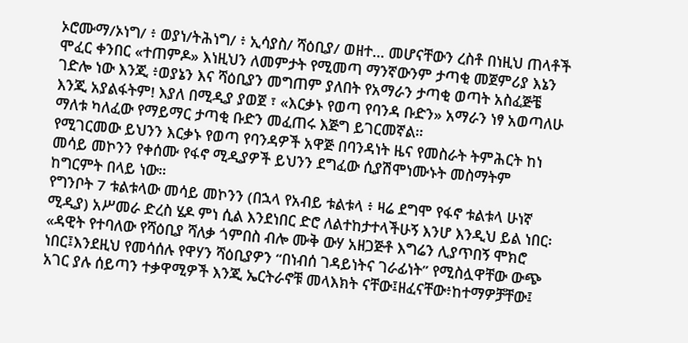ኦሮሙማ/ኦነግ/ ፥ ወያነ/ትሕነግ/ ፥ ኢሳያስ/ ሻዕቢያ/ ወዘተ... መሆናቸውን ረስቶ በነዚህ ጠላቶች ሞፈር ቀንበር «ተጠምዶ» እነዚህን ለመምታት የሚመጣ ማንኛውንም ታጣቂ መጀምሪያ እኔን ገድሎ ነው እንጂ ፥ወያኔን እና ሻዕቢያን መግጠም ያለበት የአማራን ታጣቂ ወጣት አስፈጅቼ እንጂ አያልፋትም! እያለ በሚዲያ ያወጀ ፣ «እርቃኑ የወጣ የባንዳ ቡድን» አማራን ነፃ አወጣለሁ ማለቱ ካለፈው የማይማር ታጣቂ ቡድን መፈጠሩ እጅግ ይገርመኛል።
የሚገርመው ይህንን እርቃኑ የወጣ የባንዳዎች አዋጅ በባንዳነት ዜና የመስራት ትምሕርት ከነ መሳይ መኮንን የቀሰሙ የፋኖ ሚዲያዎች ይህንን ደግፈው ሲያሽሞነሙኑት መስማትም ከግርምት በላይ ነው።
የግንቦት 7 ቱልቱላው መሳይ መኮንን (በኋላ የአብይ ቱልቱላ ፥ ዛሬ ደግሞ የፋኖ ቱልቱላ ሁነኛ ሚዲያ) አሥመራ ድረስ ሄዶ ምነ ሲል እንደነበር ድሮ ለልተከታተላችሁኝ እንሆ እንዲህ ይል ነበር፡
«ዳዊት የተባለው የሻዕቢያ ሻለቃ ጎምበስ ብሎ ሙቅ ውሃ አዘጋጅቶ እግሬን ሊያጥበኝ ሞክሮ ነበር፤እንደዚህ የመሳሰሉ የዋሃን ሻዕቢያዎን “በነብሰ ገዳይነትና ገራፊነት” የሚስሏዋቸው ውጭ አገር ያሉ ሰይጣን ተቃዋሚዎች እንጂ ኤርትራኖቹ መላእክት ናቸው፤ዘፈናቸው፥ከተማዎቻቸው፤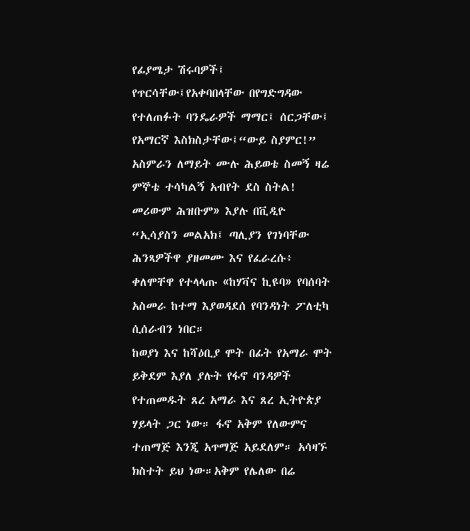የፊያሜታ ሽሩባዎች፤ የጥርሳቸው፤የአቀባበላቸው በየግድግዳው የተለጠፉት ባንዴራዎች ማማር፤ ሰርጋቸው፤ የአማርኛ እስክስታቸው፤“ውይ ስያምር!” አስምራን ለማይት ሙሉ ሕይወቴ ስመኝ ዛሬ ምኞቴ ተሳካልኝ አብየት ደስ ስትል! መሪውም ሕዝቡም» እያሉ በቪዲዮ “ኢሳያስን መልአክ፤ ጣሊያን የገነባቸው ሕንጻዎችዋ ያዘመሙ እና የፈራረሱ፥ ቀለሞቸዋ የተላላጡ «ከሃቫና ኪዩባ» የባሰባት አስመራ ከተማ እያወዳደሰ የባንዳነት ፖለቲካ ሲሰራብን ነበር።
ከወያነ እና ከሻዕቢያ ሞት በፊት የአማራ ሞት ይቅደም እያለ ያሉት የፋኖ ባንዳዎች የተጠመዱት ጸረ አማራ እና ጸረ ኢትዮጵያ ሃይላት ጋር ነው። ፋኖ አቅም የለውምና ተጠማጅ እንጂ አጥማጅ አይደለም። አሳዛኙ ክስተት ይህ ነው።አቅም የሌለው በሬ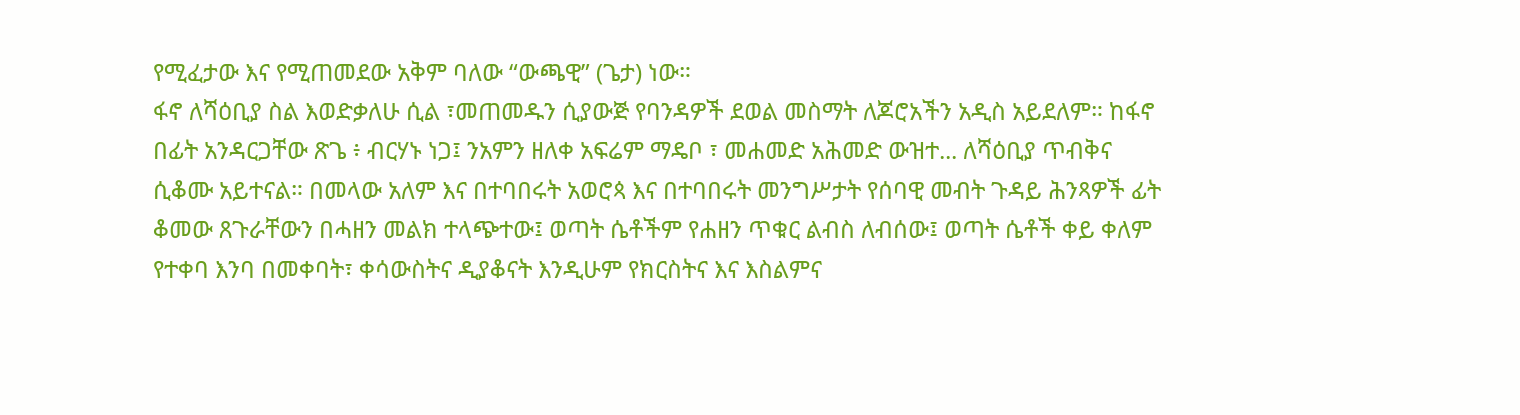የሚፈታው እና የሚጠመደው አቅም ባለው “ውጫዊ” (ጌታ) ነው።
ፋኖ ለሻዕቢያ ስል እወድቃለሁ ሲል ፣መጠመዱን ሲያውጅ የባንዳዎች ደወል መስማት ለጆሮአችን አዲስ አይደለም። ከፋኖ በፊት አንዳርጋቸው ጽጌ ፥ ብርሃኑ ነጋ፤ ንአምን ዘለቀ አፍሬም ማዴቦ ፣ መሐመድ አሕመድ ውዝተ... ለሻዕቢያ ጥብቅና ሲቆሙ አይተናል። በመላው አለም እና በተባበሩት አወሮጳ እና በተባበሩት መንግሥታት የሰባዊ መብት ጉዳይ ሕንጻዎች ፊት ቆመው ጸጉራቸውን በሓዘን መልክ ተላጭተው፤ ወጣት ሴቶችም የሐዘን ጥቁር ልብስ ለብሰው፤ ወጣት ሴቶች ቀይ ቀለም የተቀባ እንባ በመቀባት፣ ቀሳውስትና ዲያቆናት እንዲሁም የክርስትና እና እስልምና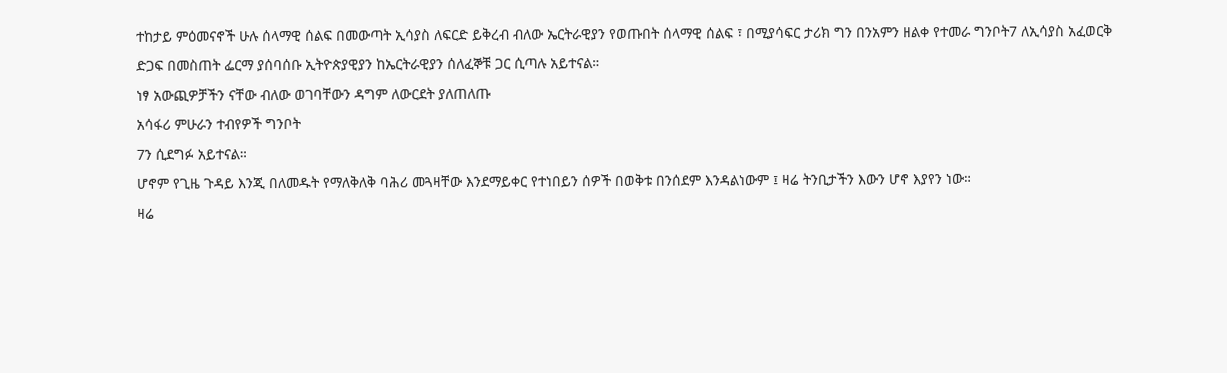ተከታይ ምዕመናኖች ሁሉ ሰላማዊ ሰልፍ በመውጣት ኢሳያስ ለፍርድ ይቅረብ ብለው ኤርትራዊያን የወጡበት ሰላማዊ ሰልፍ ፣ በሚያሳፍር ታሪክ ግን በንአምን ዘልቀ የተመራ ግንቦት7 ለኢሳያስ አፈወርቅ ድጋፍ በመስጠት ፌርማ ያሰባሰቡ ኢትዮጵያዊያን ከኤርትራዊያን ሰለፈኞቹ ጋር ሲጣሉ አይተናል።
ነፃ አውጪዎቻችን ናቸው ብለው ወገባቸውን ዳግም ለውርደት ያለጠለጡ
አሳፋሪ ምሁራን ተብየዎች ግንቦት
7ን ሲደግፉ አይተናል።
ሆኖም የጊዜ ጉዳይ እንጂ በለመዱት የማለቅለቅ ባሕሪ መጓዛቸው እንደማይቀር የተነበይን ሰዎች በወቅቱ በንሰደም እንዳልነውም ፤ ዛሬ ትንቢታችን እውን ሆኖ እያየን ነው።
ዛሬ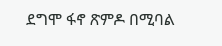ደግሞ ፋኖ ጽምዶ በሚባል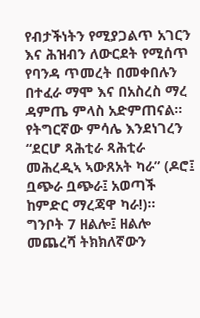የብታችነትን የሚያጋልጥ አገርን እና ሕዝብን ለውርደት የሚሰጥ የባንዳ ጥመረት በመቀበሉን በተፈራ ማሞ እና በአስረስ ማረ ዳምጤ ምላስ አድምጠናል። የትግርኛው ምሳሌ እንደነገረን “ደርሆ ጻሕቲራ ጻሕቲራ መሕረዲኣ ኣውጸአት ካራ” (ዶሮ፤ ቧጭራ ቧጭራ፤ አወጣች ከምድር ማረጃዋ ካራ!)። ግንቦት 7 ዘልሎ፤ ዘልሎ መጨረሻ ትክክለኛውን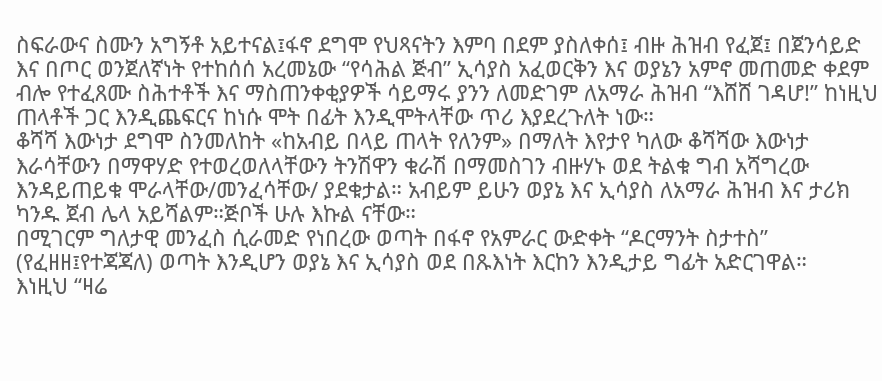ስፍራውና ስሙን አግኝቶ አይተናል፤ፋኖ ደግሞ የህጻናትን እምባ በደም ያስለቀሰ፤ ብዙ ሕዝብ የፈጀ፤ በጀንሳይድ እና በጦር ወንጀለኛነት የተከሰሰ አረመኔው “የሳሕል ጅብ” ኢሳያስ አፈወርቅን እና ወያኔን አምኖ መጠመድ ቀደም ብሎ የተፈጸሙ ስሕተቶች እና ማስጠንቀቂያዎች ሳይማሩ ያንን ለመድገም ለአማራ ሕዝብ “እሸሸ ገዳሆ!” ከነዚህ ጠላቶች ጋር እንዲጨፍርና ከነሱ ሞት በፊት እንዲሞትላቸው ጥሪ እያደረጉለት ነው።
ቆሻሻ እውነታ ደግሞ ስንመለከት «ከአብይ በላይ ጠላት የለንም» በማለት እየታየ ካለው ቆሻሻው እውነታ እራሳቸውን በማዋሃድ የተወረወለላቸውን ትንሽዋን ቁራሽ በማመስገን ብዙሃኑ ወደ ትልቁ ግብ አሻግረው እንዳይጠይቁ ሞራላቸው/መንፈሳቸው/ ያደቁታል። አብይም ይሁን ወያኔ እና ኢሳያስ ለአማራ ሕዝብ እና ታሪክ ካንዱ ጀብ ሌላ አይሻልም።ጅቦች ሁሉ እኩል ናቸው።
በሚገርም ግለታዊ መንፈስ ሲራመድ የነበረው ወጣት በፋኖ የአምራር ውድቀት “ዶርማንት ስታተስ” (የፈዘዘ፤የተጃጃለ) ወጣት እንዲሆን ወያኔ እና ኢሳያስ ወደ በጹእነት እርከን እንዲታይ ግፊት አድርገዋል።
እነዚህ “ዛሬ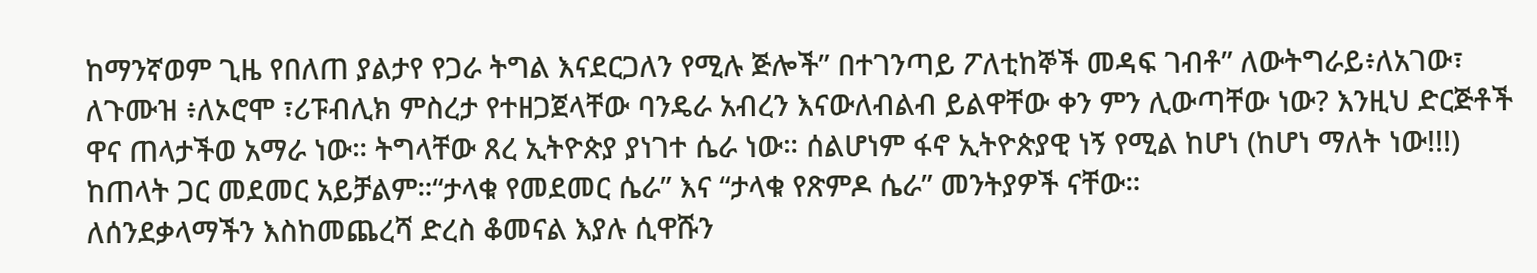ከማንኛወም ጊዜ የበለጠ ያልታየ የጋራ ትግል እናደርጋለን የሚሉ ጅሎች” በተገንጣይ ፖለቲከኞች መዳፍ ገብቶ” ለውትግራይ፥ለአገው፣ ለጉሙዝ ፥ለኦሮሞ ፣ሪፑብሊክ ምስረታ የተዘጋጀላቸው ባንዴራ አብረን እናውለብልብ ይልዋቸው ቀን ምን ሊውጣቸው ነው? እንዚህ ድርጅቶች ዋና ጠላታችወ አማራ ነው። ትግላቸው ጸረ ኢትዮጵያ ያነገተ ሴራ ነው። ሰልሆነም ፋኖ ኢትዮጵያዊ ነኝ የሚል ከሆነ (ከሆነ ማለት ነው!!!) ከጠላት ጋር መደመር አይቻልም።“ታላቁ የመደመር ሴራ” እና “ታላቁ የጽምዶ ሴራ” መንትያዎች ናቸው።
ለሰንደቃላማችን እስከመጨረሻ ድረስ ቆመናል እያሉ ሲዋሹን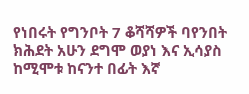የነበሩት የግንቦት 7 ቆሻሻዎች ባየንበት ክሕደት አሁን ደግሞ ወያነ እና ኢሳያስ ከሚሞቱ ከናንተ በፊት እኛ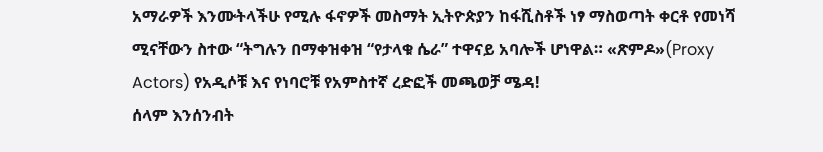አማራዎች እንሙትላችሁ የሚሉ ፋኖዎች መስማት ኢትዮጵያን ከፋሺስቶች ነፃ ማስወጣት ቀርቶ የመነሻ ሚናቸውን ስተው “ትግሉን በማቀዝቀዝ “የታላቁ ሴራ” ተዋናይ አባሎች ሆነዋል። «ጽምዶ»(Proxy Actors) የአዲሶቹ እና የነባሮቹ የአምስተኛ ረድፎች መጫወቻ ሜዳ!
ሰላም እንሰንብት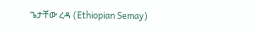ጌታቸው ረዳ (Ethiopian Semay)